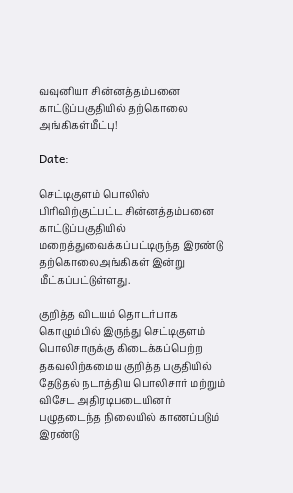வவுனியா சின்னத்தம்பனை காட்டுப்பகுதியில் தற்கொலை அங்கிகள்மீட்பு!

Date:

செட்டிகுளம் பொலிஸ் பிரிவிற்குட்பட்ட சின்னத்தம்பனை காட்டுப்பகுதியில் மறைத்துவைக்கப்பட்டிருந்த இரண்டு தற்கொலைஅங்கிகள் இன்று மீட்கப்பட்டுள்ளது.

குறித்த விடயம் தொடர்பாக கொழும்பில் இருந்து செட்டிகுளம் பொலிசாருக்கு கிடைக்கப்பெற்ற தகவலிற்கமைய குறித்த பகுதியில் தேடுதல் நடாத்திய பொலிசார் மற்றும் விசேட அதிரடிபடையினர் பழுதடைந்த நிலையில் காணப்படும் இரண்டு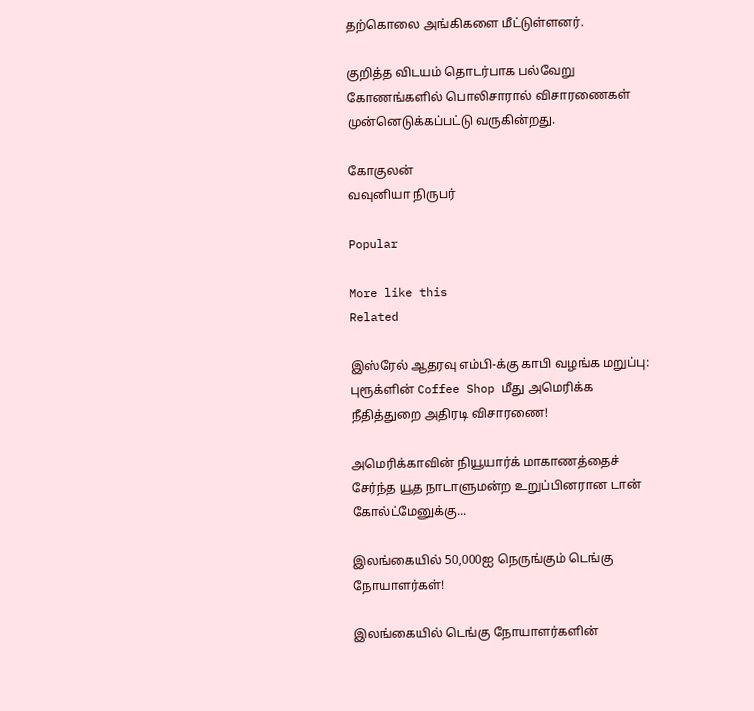தற்கொலை அங்கிகளை மீட்டுள்ளனர்.

குறித்த விடயம் தொடர்பாக பல்வேறு கோணங்களில் பொலிசாரால் விசாரணைகள் முன்னெடுக்கப்பட்டு வருகின்றது.

கோகுலன்
வவுனியா நிருபர்

Popular

More like this
Related

இஸ்ரேல் ஆதரவு எம்பி-க்கு காபி வழங்க மறுப்பு: புரூக்ளின் Coffee Shop மீது அமெரிக்க நீதித்துறை அதிரடி விசாரணை!

அமெரிக்காவின் நியூயார்க் மாகாணத்தைச் சேர்ந்த யூத நாடாளுமன்ற உறுப்பினரான டான் கோல்ட்மேனுக்கு...

இலங்கையில் 50,000ஐ நெருங்கும் டெங்கு நோயாளர்கள்!

இலங்கையில் டெங்கு நோயாளர்களின்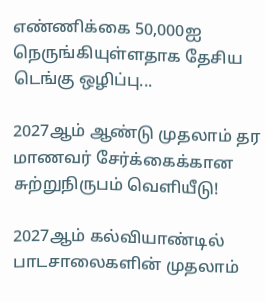எண்ணிக்கை 50,000ஐ நெருங்கியுள்ளதாக தேசிய டெங்கு ஒழிப்பு...

2027ஆம் ஆண்டு முதலாம் தர மாணவர் சேர்க்கைக்கான சுற்றுநிருபம் வெளியீடு!

2027ஆம் கல்வியாண்டில் பாடசாலைகளின் முதலாம்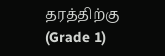தரத்திற்கு (Grade 1)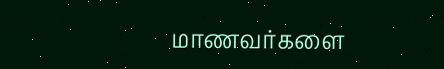மாணவர்களை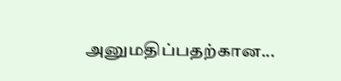அனுமதிப்பதற்கான...